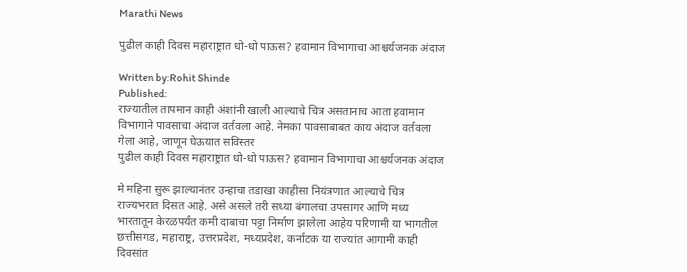Marathi News

पुढील काही दिवस महाराष्ट्रात धो-धो पाऊस? हवामान विभागाचा आश्चर्यजनक अंदाज

Written by:Rohit Shinde
Published:
राज्यातील तापमान काही अंशांनी खाली आल्याचे चित्र असतानाच आता हवामान विभागाने पावसाचा अंदाज वर्तवला आहे. नेमका पावसाबाबत काय अंदाज वर्तवला गेला आहे, जाणून घेऊयात सविस्तर
पुढील काही दिवस महाराष्ट्रात धो-धो पाऊस? हवामान विभागाचा आश्चर्यजनक अंदाज

मे महिना सुरू झाल्यानंतर उन्हाचा तडाखा काहीसा नियंत्रणात आल्याचे चित्र राज्यभरात दिसत आहे. असे असले तरी सध्या बंगालचा उपसागर आणि मध्य भारतातून केरळपर्यंत कमी दाबाचा पट्टा निर्माण झालेला आहेय परिणामी या भागतील छत्तीसगड, महाराष्ट्र, उत्तरप्रदेश, मध्यप्रदेश, कर्नाटक या राज्यांत आगामी काही दिवसांत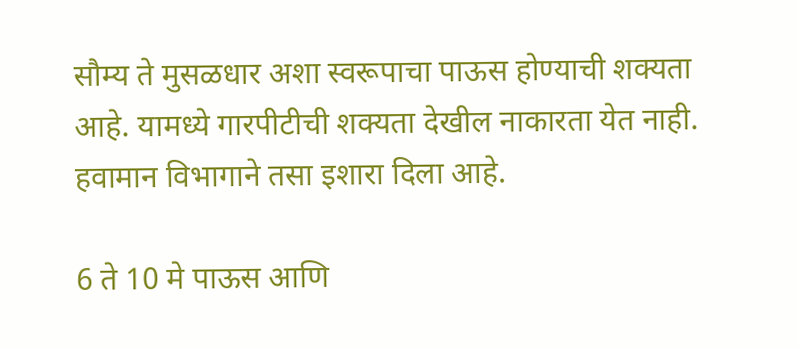सौम्य ते मुसळधार अशा स्वरूपाचा पाऊस होण्याची शक्यता आहे. यामध्ये गारपीटीची शक्यता देखील नाकारता येत नाही. हवामान विभागाने तसा इशारा दिला आहे.

6 ते 10 मे पाऊस आणि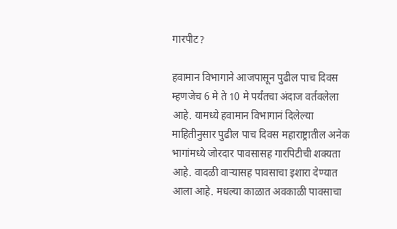गारपीट?

हवामान विभागाने आजपासून पुढील पाच दिवस म्हणजेच 6 मे ते 10 मे पर्यंतचा अंदाज वर्तवलेला आहे. यामध्ये हवामान विभागानं दिलेल्या माहितीनुसार पुढील पाच दिवस महाराष्ट्रातील अनेक भागांमध्ये जोरदार पावसासह गारपिटीची शक्यता आहे. वादळी वाऱ्यासह पावसाचा इशारा देण्यात आला आहे. मधल्या काळात अवकाळी पावसाचा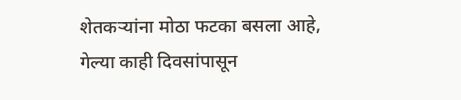शेतकऱ्यांना मोठा फटका बसला आहे, गेल्या काही दिवसांपासून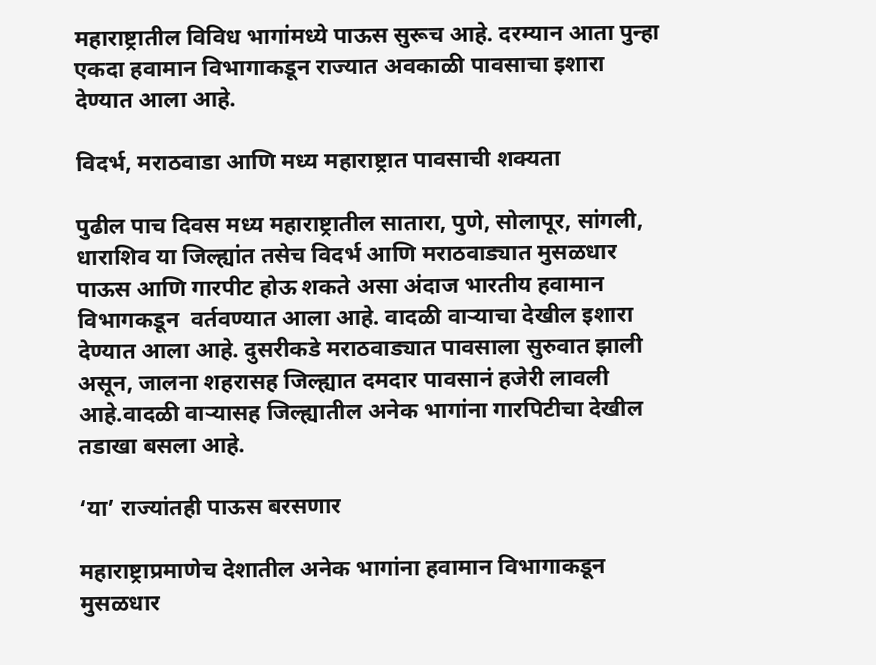महाराष्ट्रातील विविध भागांमध्ये पाऊस सुरूच आहे. दरम्यान आता पुन्हा एकदा हवामान विभागाकडून राज्यात अवकाळी पावसाचा इशारा देण्यात आला आहे.

विदर्भ, मराठवाडा आणि मध्य महाराष्ट्रात पावसाची शक्यता

पुढील पाच दिवस मध्य महाराष्ट्रातील सातारा, पुणे, सोलापूर, सांगली, धाराशिव या जिल्ह्यांत तसेच विदर्भ आणि मराठवाड्यात मुसळधार पाऊस आणि गारपीट होऊ शकते असा अंदाज भारतीय हवामान विभागकडून  वर्तवण्यात आला आहे. वादळी वाऱ्याचा देखील इशारा देण्यात आला आहे. दुसरीकडे मराठवाड्यात पावसाला सुरुवात झाली असून, जालना शहरासह जिल्ह्यात दमदार पावसानं हजेरी लावली आहे.वादळी वाऱ्यासह जिल्ह्यातील अनेक भागांना गारपिटीचा देखील तडाखा बसला आहे.

‘या’ राज्यांतही पाऊस बरसणार

महाराष्ट्राप्रमाणेच देशातील अनेक भागांना हवामान विभागाकडून मुसळधार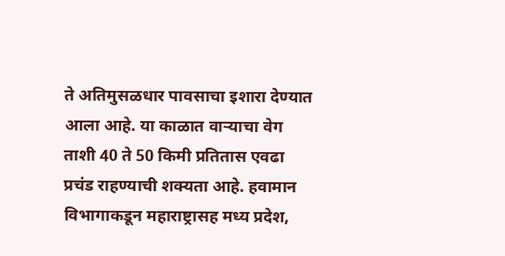ते अतिमुसळधार पावसाचा इशारा देण्यात आला आहे. या काळात वाऱ्याचा वेग ताशी 40 ते 50 किमी प्रतितास एवढा प्रचंड राहण्याची शक्यता आहे. हवामान विभागाकडून महाराष्ट्रासह मध्य प्रदेश,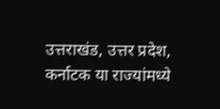उत्तराखंड, उत्तर प्रदेश, कर्नाटक या राज्यांमध्ये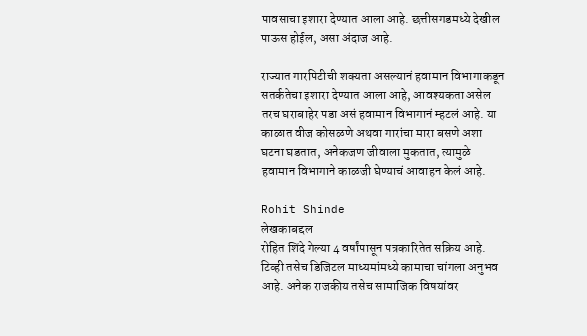पावसाचा इशारा देण्यात आला आहे. छत्तीसगडमध्ये देखील पाऊस होईल, असा अंदाज आहे.

राज्यात गारपिटीची शक्यता असल्यानं हवामान विभागाकडून सतर्कतेचा इशारा देण्यात आला आहे, आवश्यकता असेल तरच घराबाहेर पडा असं हवामान विभागानं म्हटलं आहे. या काळात वीज कोसळणे अथवा गारांचा मारा बसणे अशा घटना घडतात, अनेकजण जीवाला मुकतात, त्यामुळे हवामान विभागाने काळजी घेण्याचं आवाहन केलं आहे.

Rohit Shinde
लेखकाबद्दल
रोहित शिंदे गेल्या 4 वर्षांपासून पत्रकारितेत सक्रिय आहे. टिव्ही तसेच डिजिटल माध्यमांमध्ये कामाचा चांगला अनुभव आहे. अनेक राजकीय तसेच सामाजिक विषयांवर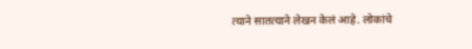त्याने सातत्याने लेखन केलं आहे. लोकांचे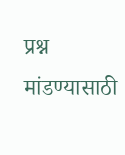प्रश्न मांडण्यासाठी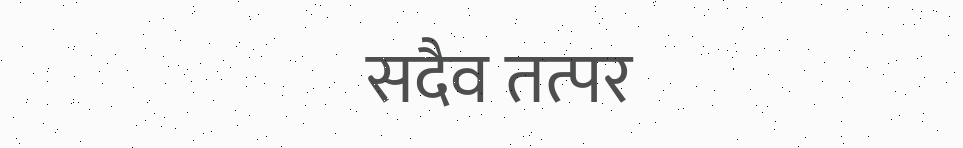सदैव तत्पर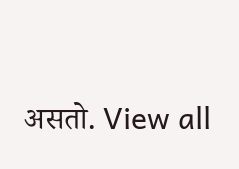असतो. View all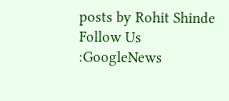posts by Rohit Shinde
Follow Us :GoogleNews